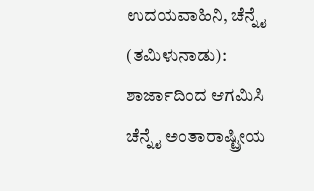ಉದಯವಾಹಿನಿ, ಚೆನ್ನೈ (ತಮಿಳುನಾಡು): ಶಾರ್ಜಾದಿಂದ ಆಗಮಿಸಿ ಚೆನ್ನೈ ಅಂತಾರಾಷ್ಟ್ರೀಯ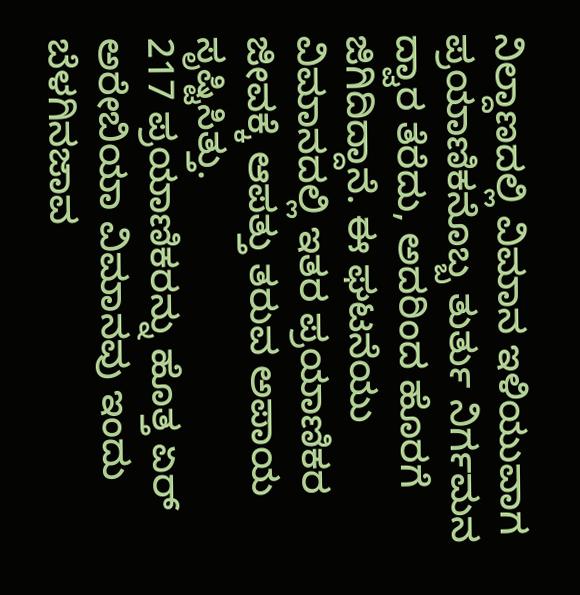ನಿಲ್ದಾಣದಲ್ಲಿ ವಿಮಾನ ಇಳಿಯುವಾಗ ಪ್ರಯಾಣಿಕನೊಬ್ಬ ತುರ್ತು ನಿರ್ಗಮನ ದ್ವಾರ ತೆರೆದು, ಅದರಿಂದ ಹೊರಗೆ ಜಿಗಿದಿದ್ದಾನೆ. ಈ ಘಟನೆಯು ವಿಮಾನದಲ್ಲಿ ಇತರ ಪ್ರಯಾಣಿಕರ ಜೀವಕ್ಕೆ ಆಪತ್ತು ತರುವ ಅಪಾಯ ಸೃಷ್ಟಿಸಿತ್ತು.
217 ಪ್ರಯಾಣಿಕರನ್ನು ಹೊತ್ತ ಏರ್ ಅರೇಬಿಯಾ ವಿಮಾನವು ಇಂದು ಬೆಳಗಿನಜಾವ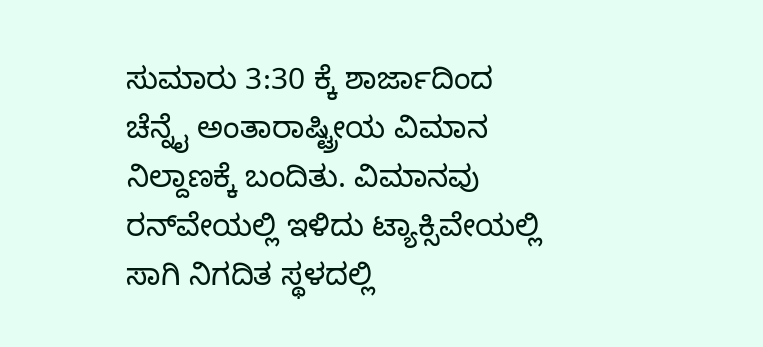ಸುಮಾರು 3:30 ಕ್ಕೆ ಶಾರ್ಜಾದಿಂದ ಚೆನ್ನೈ ಅಂತಾರಾಷ್ಟ್ರೀಯ ವಿಮಾನ ನಿಲ್ದಾಣಕ್ಕೆ ಬಂದಿತು. ವಿಮಾನವು ರನ್‌ವೇಯಲ್ಲಿ ಇಳಿದು ಟ್ಯಾಕ್ಸಿವೇಯಲ್ಲಿ ಸಾಗಿ ನಿಗದಿತ ಸ್ಥಳದಲ್ಲಿ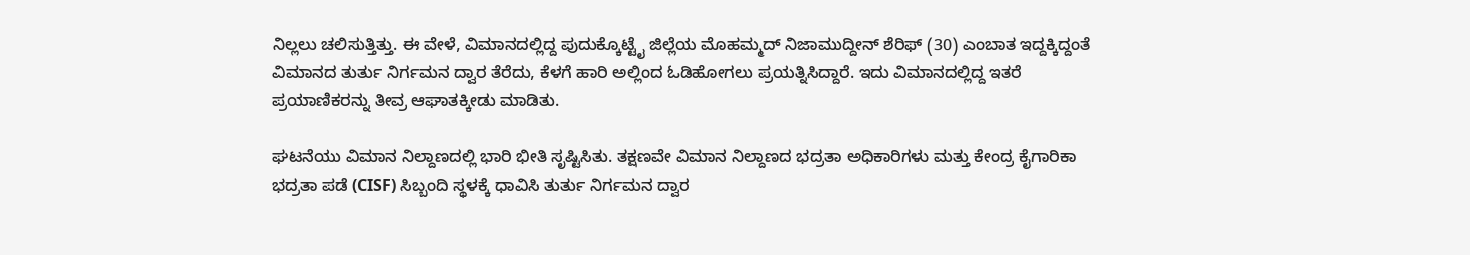ನಿಲ್ಲಲು ಚಲಿಸುತ್ತಿತ್ತು. ಈ ವೇಳೆ, ವಿಮಾನದಲ್ಲಿದ್ದ ಪುದುಕ್ಕೊಟ್ಟೈ ಜಿಲ್ಲೆಯ ಮೊಹಮ್ಮದ್ ನಿಜಾಮುದ್ದೀನ್ ಶೆರಿಫ್ (30) ಎಂಬಾತ ಇದ್ದಕ್ಕಿದ್ದಂತೆ ವಿಮಾನದ ತುರ್ತು ನಿರ್ಗಮನ ದ್ವಾರ ತೆರೆದು, ಕೆಳಗೆ ಹಾರಿ ಅಲ್ಲಿಂದ ಓಡಿಹೋಗಲು ಪ್ರಯತ್ನಿಸಿದ್ದಾರೆ. ಇದು ವಿಮಾನದಲ್ಲಿದ್ದ ಇತರೆ ಪ್ರಯಾಣಿಕರನ್ನು ತೀವ್ರ ಆಘಾತಕ್ಕೀಡು ಮಾಡಿತು.

ಘಟನೆಯು ವಿಮಾನ ನಿಲ್ದಾಣದಲ್ಲಿ ಭಾರಿ ಭೀತಿ ಸೃಷ್ಟಿಸಿತು. ತಕ್ಷಣವೇ ವಿಮಾನ ನಿಲ್ದಾಣದ ಭದ್ರತಾ ಅಧಿಕಾರಿಗಳು ಮತ್ತು ಕೇಂದ್ರ ಕೈಗಾರಿಕಾ ಭದ್ರತಾ ಪಡೆ (CISF) ಸಿಬ್ಬಂದಿ ಸ್ಥಳಕ್ಕೆ ಧಾವಿಸಿ ತುರ್ತು ನಿರ್ಗಮನ ದ್ವಾರ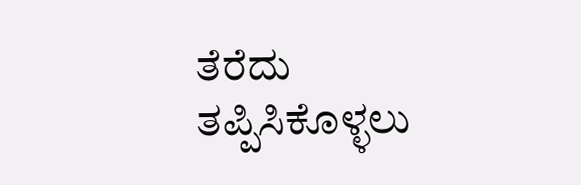ತೆರೆದು ತಪ್ಪಿಸಿಕೊಳ್ಳಲು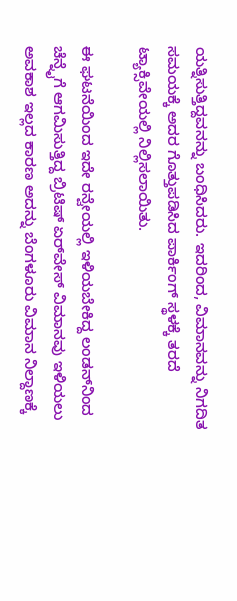ಯತ್ನಿಸುತ್ತಿದ್ದವನನ್ನು ಬಂಧಿಸಿದರು. ಇದರಿಂದ, ವಿಮಾನವನ್ನು ನಿಗದಿತ ಸಮಯಕ್ಕೆ ಅದರ ಗೊತ್ತುಪಡಿಸಿದ ಪಾರ್ಕಿಂಗ್ ಸ್ಥಳಕ್ಕೆ ತರದೆ ಟ್ಯಾಕ್ಸಿವೇಯಲ್ಲಿ ನಿಲ್ಲಿಸಲಾಯಿತು.

ಈ ಘಟನೆಯಿಂದ ಇದೇ ರನ್ವೇಯಲ್ಲಿ ಇಳಿಯಬೇಕಿದ್ದ ಲಂಡನ್‌ನಿಂದ ಚೆನ್ನೈಗೆ ಆಗಮಿಸುತ್ತಿದ್ದ ಬ್ರಿಟಿಷ್ ಏರ್‌ವೇಸ್ ವಿಮಾನವು ಇಳಿಯಲು ಅವಕಾಶ ಇಲ್ಲದ ಕಾರಣ ಅದನ್ನು ಬೆಂಗಳೂರು ವಿಮಾನ ನಿಲ್ದಾಣಕ್ಕೆ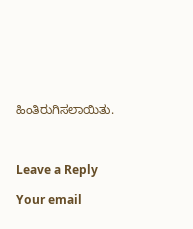ಹಿಂತಿರುಗಿಸಲಾಯಿತು.



Leave a Reply

Your email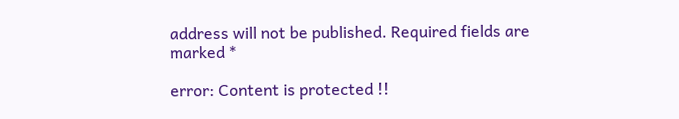address will not be published. Required fields are marked *

error: Content is protected !!